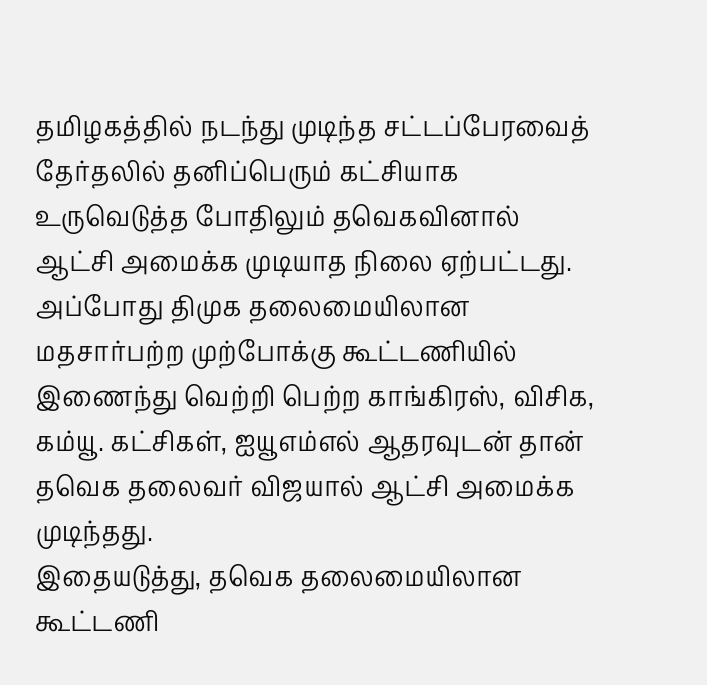தமிழகத்தில் நடந்து முடிந்த சட்டப்பேரவைத் தேர்தலில் தனிப்பெரும் கட்சியாக உருவெடுத்த போதிலும் தவெகவினால் ஆட்சி அமைக்க முடியாத நிலை ஏற்பட்டது.
அப்போது திமுக தலைமையிலான மதசார்பற்ற முற்போக்கு கூட்டணியில் இணைந்து வெற்றி பெற்ற காங்கிரஸ், விசிக, கம்யூ. கட்சிகள், ஐயூஎம்எல் ஆதரவுடன் தான் தவெக தலைவர் விஜயால் ஆட்சி அமைக்க முடிந்தது.
இதையடுத்து, தவெக தலைமையிலான கூட்டணி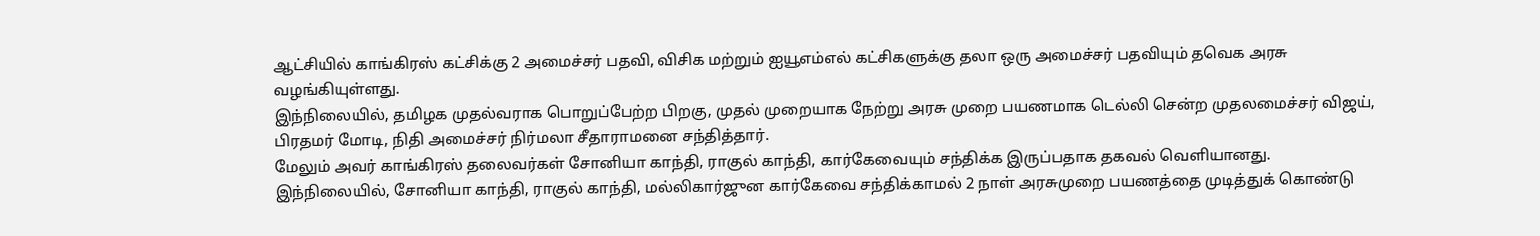ஆட்சியில் காங்கிரஸ் கட்சிக்கு 2 அமைச்சர் பதவி, விசிக மற்றும் ஐயூஎம்எல் கட்சிகளுக்கு தலா ஒரு அமைச்சர் பதவியும் தவெக அரசு வழங்கியுள்ளது.
இந்நிலையில், தமிழக முதல்வராக பொறுப்பேற்ற பிறகு, முதல் முறையாக நேற்று அரசு முறை பயணமாக டெல்லி சென்ற முதலமைச்சர் விஜய், பிரதமர் மோடி, நிதி அமைச்சர் நிர்மலா சீதாராமனை சந்தித்தார்.
மேலும் அவர் காங்கிரஸ் தலைவர்கள் சோனியா காந்தி, ராகுல் காந்தி, கார்கேவையும் சந்திக்க இருப்பதாக தகவல் வெளியானது.
இந்நிலையில், சோனியா காந்தி, ராகுல் காந்தி, மல்லிகார்ஜுன கார்கேவை சந்திக்காமல் 2 நாள் அரசுமுறை பயணத்தை முடித்துக் கொண்டு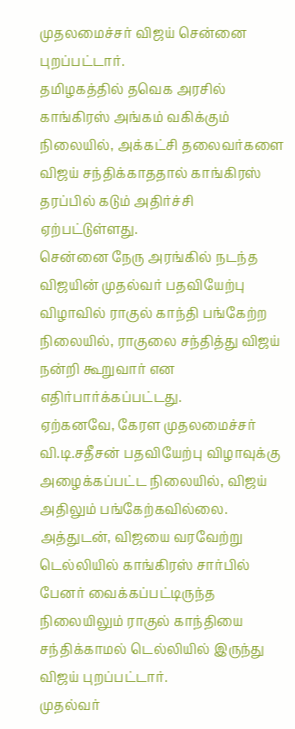முதலமைச்சர் விஜய் சென்னை புறப்பட்டார்.
தமிழகத்தில் தவெக அரசில் காங்கிரஸ் அங்கம் வகிக்கும் நிலையில், அக்கட்சி தலைவர்களை விஜய் சந்திக்காததால் காங்கிரஸ் தரப்பில் கடும் அதிர்ச்சி ஏற்பட்டுள்ளது.
சென்னை நேரு அரங்கில் நடந்த விஜயின் முதல்வர் பதவியேற்பு விழாவில் ராகுல் காந்தி பங்கேற்ற நிலையில், ராகுலை சந்தித்து விஜய் நன்றி கூறுவார் என எதிர்பார்க்கப்பட்டது.
ஏற்கனவே, கேரள முதலமைச்சர் வி.டி.சதீசன் பதவியேற்பு விழாவுக்கு அழைக்கப்பட்ட நிலையில், விஜய் அதிலும் பங்கேற்கவில்லை.
அத்துடன், விஜயை வரவேற்று டெல்லியில் காங்கிரஸ் சார்பில் பேனர் வைக்கப்பட்டிருந்த நிலையிலும் ராகுல் காந்தியை சந்திக்காமல் டெல்லியில் இருந்து விஜய் புறப்பட்டார்.
முதல்வர்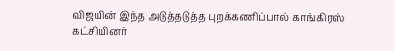விஜயின் இந்த அடுத்தடுத்த புறக்கணிப்பால் காங்கிரஸ் கட்சியினர்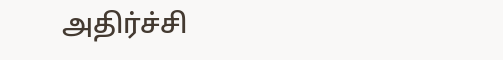அதிர்ச்சி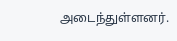அடைந்துள்ளனர்.